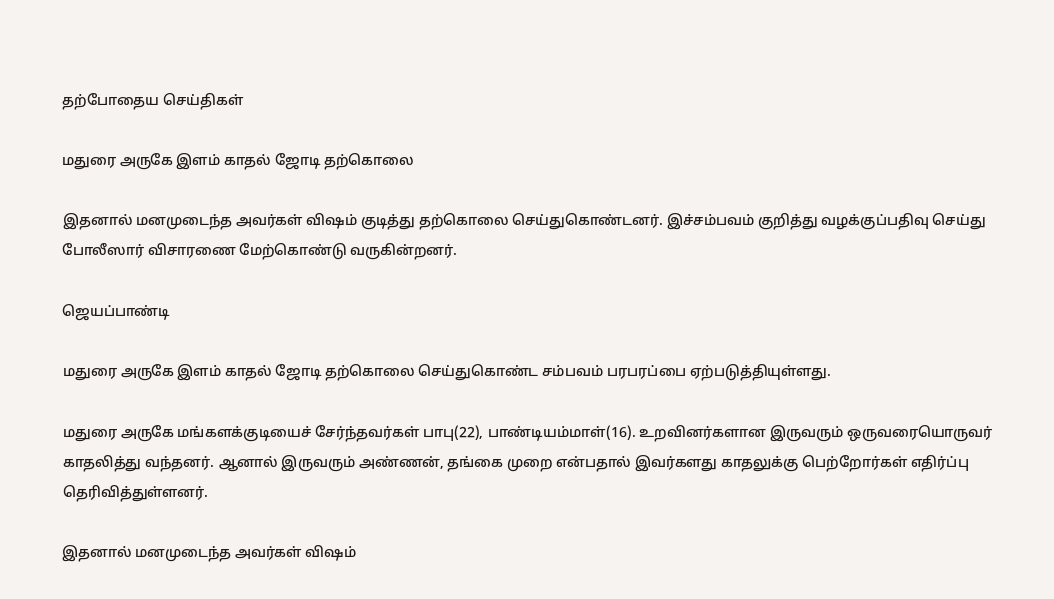தற்போதைய செய்திகள்

மதுரை அருகே இளம் காதல் ஜோடி தற்கொலை

இதனால் மனமுடைந்த அவர்கள் விஷம் குடித்து தற்கொலை செய்துகொண்டனர். இச்சம்பவம் குறித்து வழக்குப்பதிவு செய்து போலீஸார் விசாரணை மேற்கொண்டு வருகின்றனர்.

ஜெயப்பாண்டி

மதுரை அருகே இளம் காதல் ஜோடி தற்கொலை செய்துகொண்ட சம்பவம் பரபரப்பை ஏற்படுத்தியுள்ளது.

மதுரை அருகே மங்களக்குடியைச் சேர்ந்தவர்கள் பாபு(22), பாண்டியம்மாள்(16). உறவினர்களான இருவரும் ஒருவரையொருவர் காதலித்து வந்தனர். ஆனால் இருவரும் அண்ணன், தங்கை முறை என்பதால் இவர்களது காதலுக்கு பெற்றோர்கள் எதிர்ப்பு தெரிவித்துள்ளனர்.

இதனால் மனமுடைந்த அவர்கள் விஷம்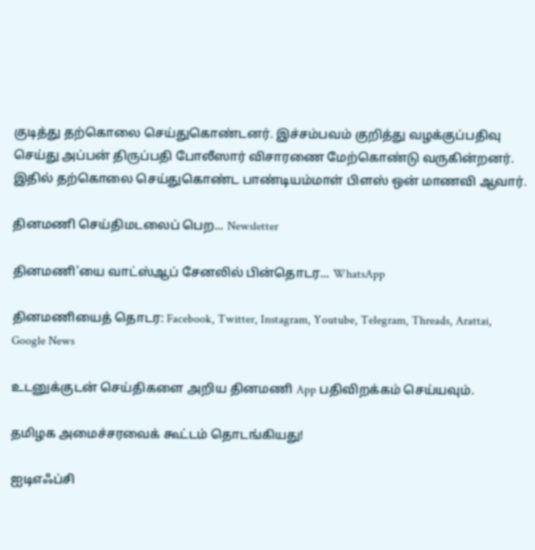குடித்து தற்கொலை செய்துகொண்டனர். இச்சம்பவம் குறித்து வழக்குப்பதிவு செய்து அப்பன் திருப்பதி போலீஸார் விசாரணை மேற்கொண்டு வருகின்றனர். இதில் தற்கொலை செய்துகொண்ட பாண்டியம்மாள் பிளஸ் ஒன் மாணவி ஆவார்.

தினமணி செய்திமடலைப் பெற... Newsletter

தினமணி'யை வாட்ஸ்ஆப் சேனலில் பின்தொடர... WhatsApp

தினமணியைத் தொடர: Facebook, Twitter, Instagram, Youtube, Telegram, Threads, Arattai, Google News

உடனுக்குடன் செய்திகளை அறிய தினமணி App பதிவிறக்கம் செய்யவும்.

தமிழக அமைச்சரவைக் கூட்டம் தொடங்கியது!

ஐடிஎஃப்சி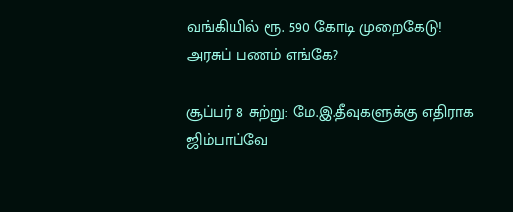வங்கியில் ரூ. 590 கோடி முறைகேடு! அரசுப் பணம் எங்கே?

சூப்பர் 8 சுற்று: மே.இ.தீவுகளுக்கு எதிராக ஜிம்பாப்வே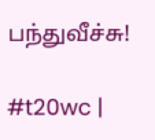பந்துவீச்சு!

#t20wc |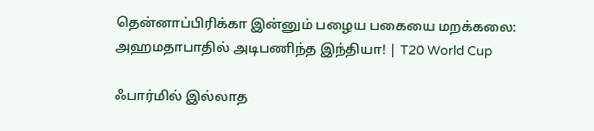தென்னாப்பிரிக்கா இன்னும் பழைய பகையை மறக்கலை: அஹமதாபாதில் அடிபணிந்த இந்தியா! | T20 World Cup

ஃபார்மில் இல்லாத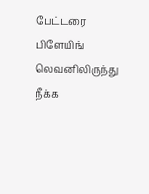பேட்டரை பிளேயிங் லெவனிலிருந்து நீக்க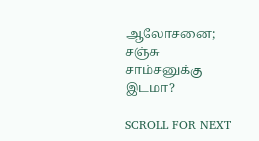ஆலோசனை; சஞ்சு சாம்சனுக்கு இடமா?

SCROLL FOR NEXT